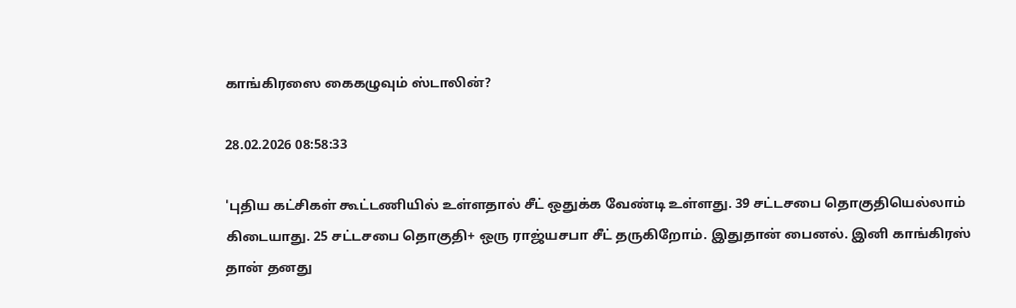காங்கிரஸை கைகழுவும் ஸ்டாலின்?

28.02.2026 08:58:33

'புதிய கட்சிகள் கூட்டணியில் உள்ளதால் சீட் ஒதுக்க வேண்டி உள்ளது. 39 சட்டசபை தொகுதியெல்லாம் கிடையாது. 25 சட்டசபை தொகுதி+ ஒரு ராஜ்யசபா சீட் தருகிறோம். இதுதான் பைனல். இனி காங்கிரஸ் தான் தனது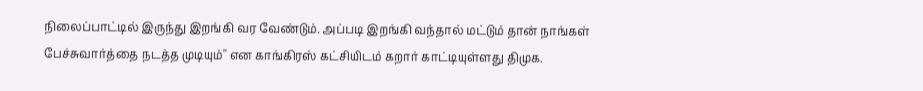நிலைப்பாட்டில் இருந்து இறங்கி வர வேண்டும். அப்படி இறங்கி வந்தால் மட்டும் தான் நாங்கள் பேச்சுவார்த்தை நடத்த முடியும்'' என காங்கிரஸ் கட்சியிடம் கறார் காட்டியுள்ளது திமுக.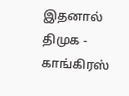இதனால் திமுக - காங்கிரஸ்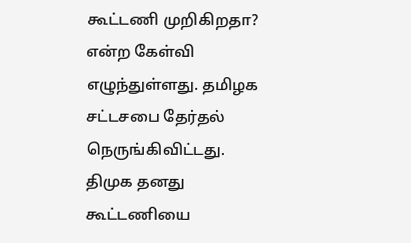கூட்டணி முறிகிறதா? என்ற கேள்வி எழுந்துள்ளது. தமிழக சட்டசபை தேர்தல் நெருங்கிவிட்டது. திமுக தனது கூட்டணியை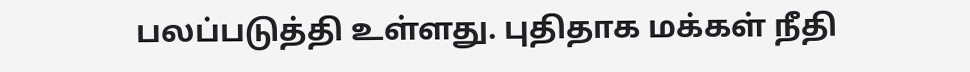பலப்படுத்தி உள்ளது. புதிதாக மக்கள் நீதி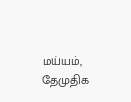மய்யம், தேமுதிக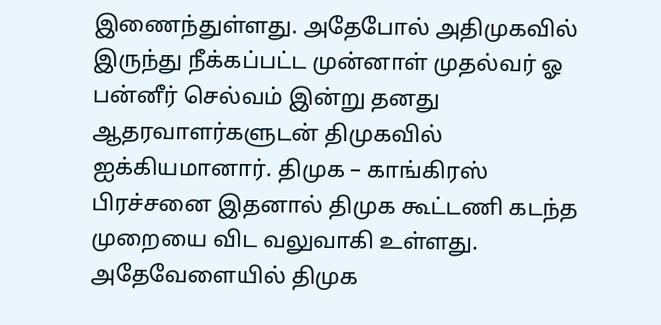இணைந்துள்ளது. அதேபோல் அதிமுகவில் இருந்து நீக்கப்பட்ட முன்னாள் முதல்வர் ஓ பன்னீர் செல்வம் இன்று தனது ஆதரவாளர்களுடன் திமுகவில் ஐக்கியமானார். திமுக – காங்கிரஸ் பிரச்சனை இதனால் திமுக கூட்டணி கடந்த முறையை விட வலுவாகி உள்ளது. அதேவேளையில் திமுக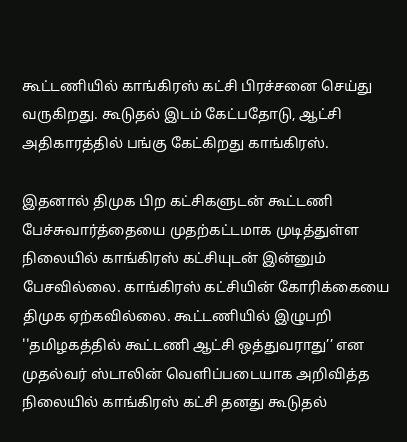கூட்டணியில் காங்கிரஸ் கட்சி பிரச்சனை செய்து வருகிறது. கூடுதல் இடம் கேட்பதோடு, ஆட்சி அதிகாரத்தில் பங்கு கேட்கிறது காங்கிரஸ்.

இதனால் திமுக பிற கட்சிகளுடன் கூட்டணி பேச்சுவார்த்தையை முதற்கட்டமாக முடித்துள்ள நிலையில் காங்கிரஸ் கட்சியுடன் இன்னும் பேசவில்லை. காங்கிரஸ் கட்சியின் கோரிக்கையை திமுக ஏற்கவில்லை. கூட்டணியில் இழுபறி ''தமிழகத்தில் கூட்டணி ஆட்சி ஒத்துவராது’’ என முதல்வர் ஸ்டாலின் வெளிப்படையாக அறிவித்த நிலையில் காங்கிரஸ் கட்சி தனது கூடுதல்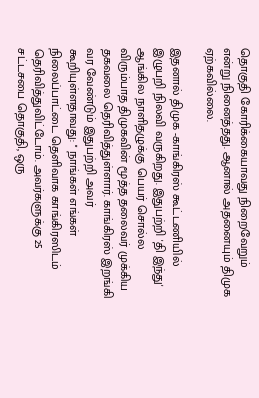தொகுதி கோரிக்கையாவது நிறைவேறும் என்று நினைத்தது. ஆனால் அதனையும் திமுக ஏற்கவில்லை.

இதனால் திமுக -காங்கிரஸ் கூட்டணியில் இழுபறி நிலவி வருகிறது. இதுபற்றி 'தி இந்து' ஆங்கில நாளிதழுக்கு பெயர் சொல்ல விரும்பாத திமுகவின் மூத்த தலைவர் முக்கிய தகவலை தெரிவித்துள்ளார். காங்கிரஸ் இறங்கி வர வேண்டும் இதுபற்றி அவர் கூறியுள்ளதாவது: '' நாங்கள் எங்கள் நிலைப்பாட்டை தெளிவாக காங்கிரஸிடம் தெரிவித்துவிட்டோம். அவர்களுக்கு 25 சட்டசபை தொகுதி, ஒரு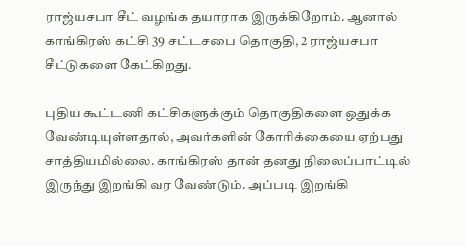ராஜ்யசபா சீட் வழங்க தயாராக இருக்கிறோம். ஆனால் காங்கிரஸ் கட்சி 39 சட்டசபை தொகுதி, 2 ராஜ்யசபா சீட்டுகளை கேட்கிறது.

புதிய கூட்டணி கட்சிகளுக்கும் தொகுதிகளை ஒதுக்க வேண்டியுள்ளதால், அவர்களின் கோரிக்கையை ஏற்பது சாத்தியமில்லை. காங்கிரஸ் தான் தனது நிலைப்பாட்டில் இருந்து இறங்கி வர வேண்டும். அப்படி இறங்கி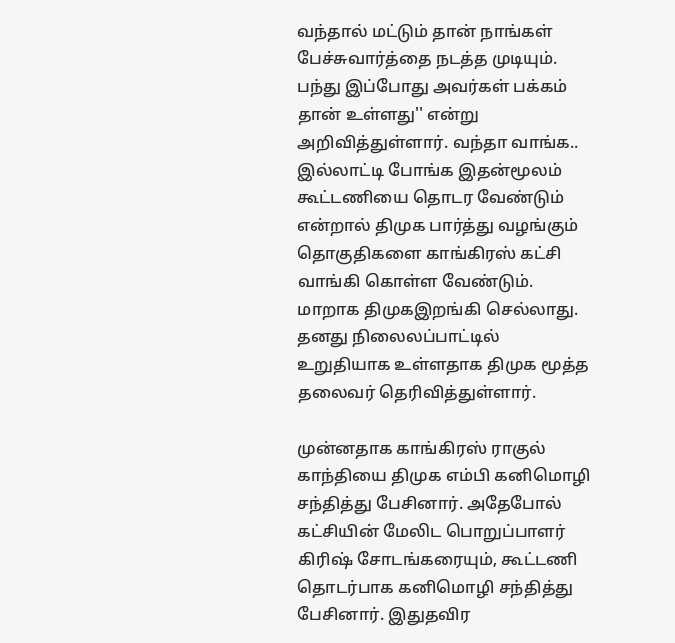வந்தால் மட்டும் தான் நாங்கள் பேச்சுவார்த்தை நடத்த முடியும். பந்து இப்போது அவர்கள் பக்கம் தான் உள்ளது'' என்று அறிவித்துள்ளார். வந்தா வாங்க.. இல்லாட்டி போங்க இதன்மூலம் கூட்டணியை தொடர வேண்டும் என்றால் திமுக பார்த்து வழங்கும் தொகுதிகளை காங்கிரஸ் கட்சி வாங்கி கொள்ள வேண்டும். மாறாக திமுகஇறங்கி செல்லாது. தனது நிலைலப்பாட்டில் உறுதியாக உள்ளதாக திமுக மூத்த தலைவர் தெரிவித்துள்ளார்.

முன்னதாக காங்கிரஸ் ராகுல் காந்தியை திமுக எம்பி கனிமொழி சந்தித்து பேசினார். அதேபோல் கட்சியின் மேலிட பொறுப்பாளர் கிரிஷ் சோடங்கரையும், கூட்டணி தொடர்பாக கனிமொழி சந்தித்து பேசினார். இதுதவிர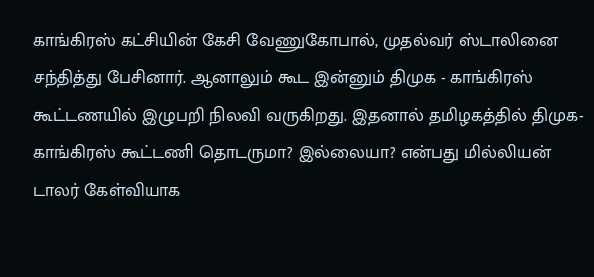காங்கிரஸ் கட்சியின் கேசி வேணுகோபால், முதல்வர் ஸ்டாலினை சந்தித்து பேசினார். ஆனாலும் கூட இன்னும் திமுக - காங்கிரஸ் கூட்டணயில் இழுபறி நிலவி வருகிறது. இதனால் தமிழகத்தில் திமுக- காங்கிரஸ் கூட்டணி தொடருமா? இல்லையா? என்பது மில்லியன் டாலர் கேள்வியாக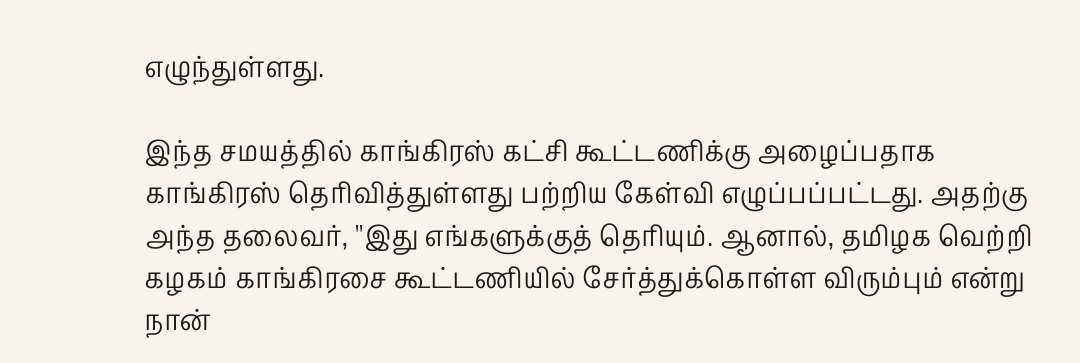எழுந்துள்ளது.

இந்த சமயத்தில் காங்கிரஸ் கட்சி கூட்டணிக்கு அழைப்பதாக காங்கிரஸ் தெரிவித்துள்ளது பற்றிய கேள்வி எழுப்பப்பட்டது. அதற்கு அந்த தலைவர், ''இது எங்களுக்குத் தெரியும். ஆனால், தமிழக வெற்றி கழகம் காங்கிரசை கூட்டணியில் சேர்த்துக்கொள்ள விரும்பும் என்று நான்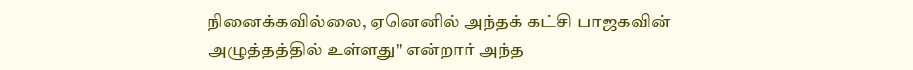நினைக்கவில்லை, ஏனெனில் அந்தக் கட்சி பாஜகவின் அழுத்தத்தில் உள்ளது" என்றார் அந்த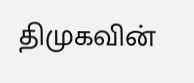திமுகவின்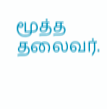மூத்த தலைவர்.